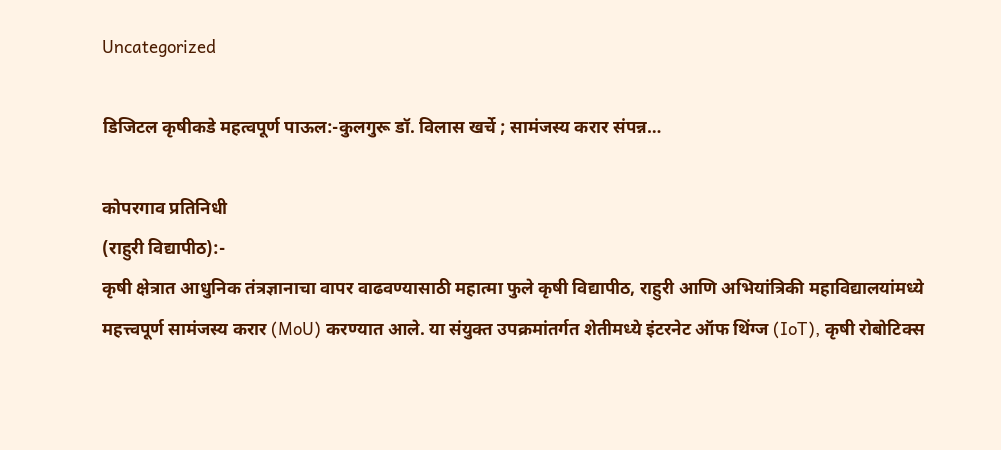Uncategorized

डिजिटल कृषीकडे महत्वपूर्ण पाऊल:-कुलगुरू डॉ. विलास खर्चे ; सामंजस्य करार संपन्न…

कोपरगाव प्रतिनिधी
(राहुरी विद्यापीठ):-
कृषी क्षेत्रात आधुनिक तंत्रज्ञानाचा वापर वाढवण्यासाठी महात्मा फुले कृषी विद्यापीठ, राहुरी आणि अभियांत्रिकी महाविद्यालयांमध्ये महत्त्वपूर्ण सामंजस्य करार (MoU) करण्यात आले. या संयुक्त उपक्रमांतर्गत शेतीमध्ये इंटरनेट ऑफ थिंग्ज (IoT), कृषी रोबोटिक्स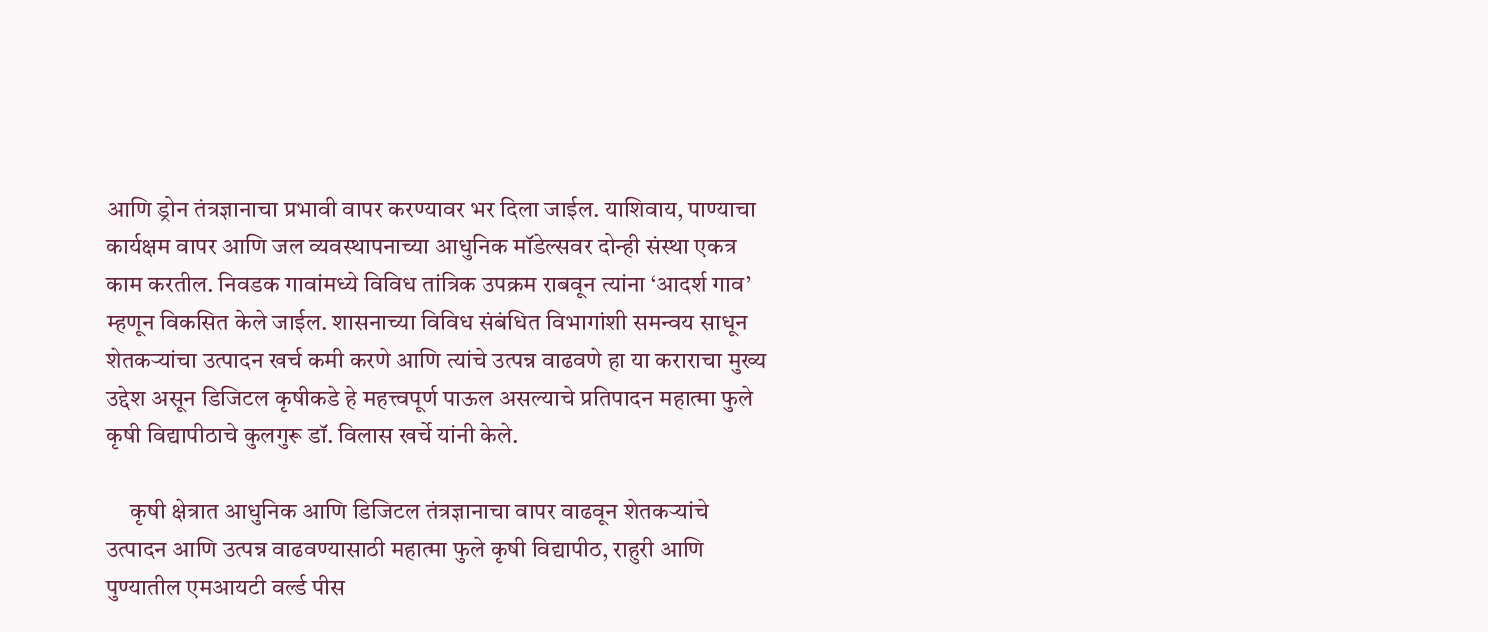आणि ड्रोन तंत्रज्ञानाचा प्रभावी वापर करण्यावर भर दिला जाईल. याशिवाय, पाण्याचा कार्यक्षम वापर आणि जल व्यवस्थापनाच्या आधुनिक मॉडेल्सवर दोन्ही संस्था एकत्र काम करतील. निवडक गावांमध्ये विविध तांत्रिक उपक्रम राबवून त्यांना ‘आदर्श गाव’ म्हणून विकसित केले जाईल. शासनाच्या विविध संबंधित विभागांशी समन्वय साधून शेतकऱ्यांचा उत्पादन खर्च कमी करणे आणि त्यांचे उत्पन्न वाढवणे हा या कराराचा मुख्य उद्देश असून डिजिटल कृषीकडे हे महत्त्वपूर्ण पाऊल असल्याचे प्रतिपादन महात्मा फुले कृषी विद्यापीठाचे कुलगुरू डॉ. विलास खर्चे यांनी केले.

     कृषी क्षेत्रात आधुनिक आणि डिजिटल तंत्रज्ञानाचा वापर वाढवून शेतकऱ्यांचे उत्पादन आणि उत्पन्न वाढवण्यासाठी महात्मा फुले कृषी विद्यापीठ, राहुरी आणि पुण्यातील एमआयटी वर्ल्ड पीस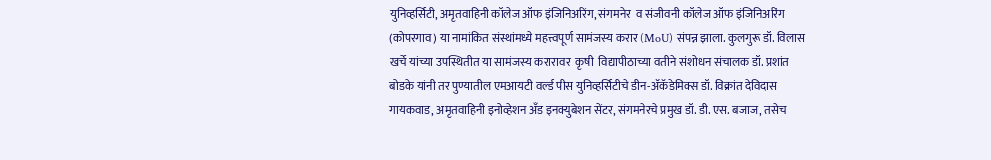युनिव्हर्सिटी, अमृतवाहिनी कॉलेज ऑफ इंजिनिअरिंग, संगमनेर  व संजीवनी कॉलेज ऑफ इंजिनिअरिंग (कोपरगाव) या नामांकित संस्थांमध्ये महत्त्वपूर्ण सामंजस्य करार (MoU) संपन्न झाला. कुलगुरू डॉ. विलास खर्चे यांच्या उपस्थितीत या सामंजस्य करारावर  कृषी  विद्यापीठाच्या वतीने संशोधन संचालक डॉ. प्रशांत बोडके यांनी तर पुण्यातील एमआयटी वर्ल्ड पीस युनिव्हर्सिटीचे डीन-ॲकॅडेमिक्स डॉ. विक्रांत देविदास गायकवाड, अमृतवाहिनी इनोव्हेशन अँड इनक्युबेशन सेंटर, संगमनेरचे प्रमुख डॉ. डी. एस. बजाज, तसेच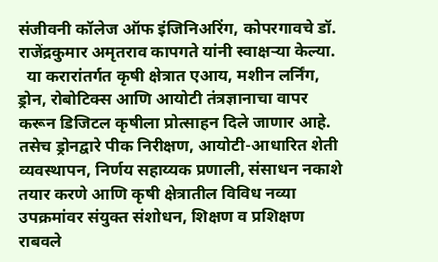संजीवनी कॉलेज ऑफ इंजिनिअरिंग, कोपरगावचे डॉ. राजेंद्रकुमार अमृतराव कापगते यांनी स्वाक्षऱ्या केल्या.
  या करारांतर्गत कृषी क्षेत्रात एआय, मशीन लर्निंग, ड्रोन, रोबोटिक्स आणि आयोटी तंत्रज्ञानाचा वापर करून डिजिटल कृषीला प्रोत्साहन दिले जाणार आहे. तसेच ड्रोनद्वारे पीक निरीक्षण, आयोटी-आधारित शेती व्यवस्थापन, निर्णय सहाय्यक प्रणाली, संसाधन नकाशे तयार करणे आणि कृषी क्षेत्रातील विविध नव्या उपक्रमांवर संयुक्त संशोधन, शिक्षण व प्रशिक्षण राबवले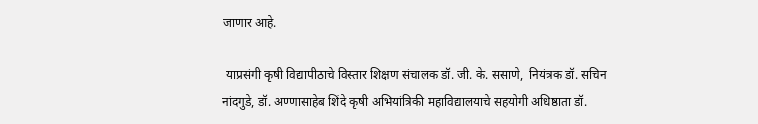जाणार आहे.

 याप्रसंगी कृषी विद्यापीठाचे विस्तार शिक्षण संचालक डॉ. जी. के. ससाणे,  नियंत्रक डॉ. सचिन नांदगुडे, डॉ. अण्णासाहेब शिंदे कृषी अभियांत्रिकी महाविद्यालयाचे सहयोगी अधिष्ठाता डॉ.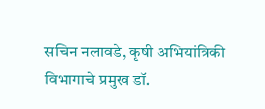सचिन नलावडे, कृषी अभियांत्रिकी विभागाचे प्रमुख डॉ.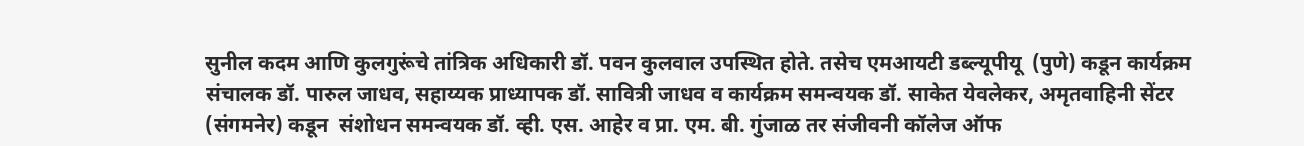सुनील कदम आणि कुलगुरूंचे तांत्रिक अधिकारी डॉ. पवन कुलवाल उपस्थित होते. तसेच एमआयटी डब्ल्यूपीयू  (पुणे) कडून कार्यक्रम संचालक डॉ. पारुल जाधव, सहाय्यक प्राध्यापक डॉ. सावित्री जाधव व कार्यक्रम समन्वयक डॉ. साकेत येवलेकर, अमृतवाहिनी सेंटर (संगमनेर) कडून  संशोधन समन्वयक डॉ. व्ही. एस. आहेर व प्रा. एम. बी. गुंजाळ तर संजीवनी कॉलेज ऑफ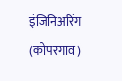इंजिनिअरिंग (कोपरगाव)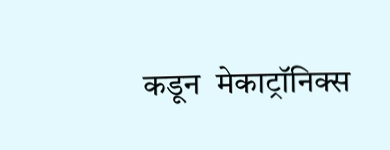कडून  मेकाट्रॉनिक्स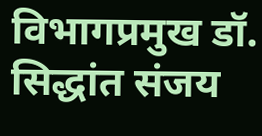विभागप्रमुख डॉ. सिद्धांत संजय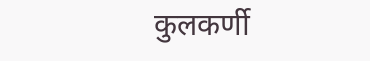कुलकर्णी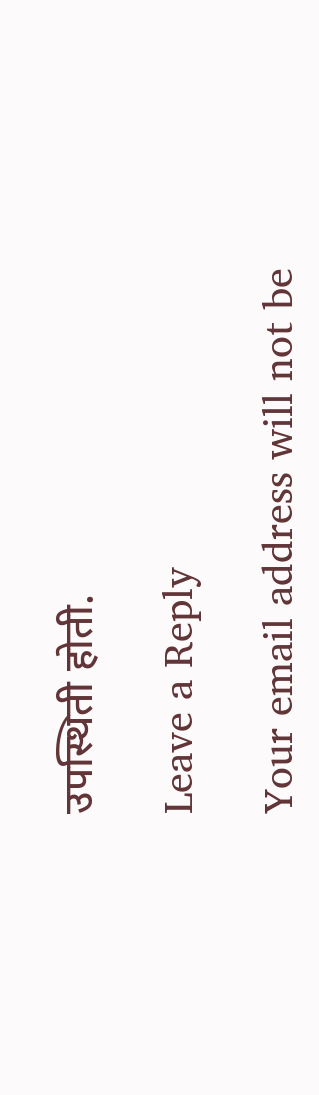उपस्थिती होती.

Leave a Reply

Your email address will not be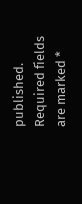published. Required fields are marked *